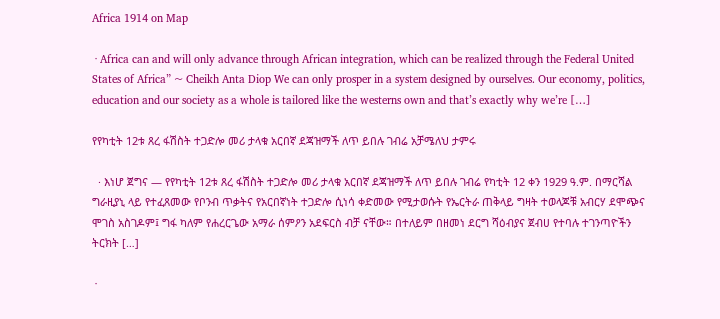Africa 1914 on Map

 · Africa can and will only advance through African integration, which can be realized through the Federal United States of Africa” ~ Cheikh Anta Diop We can only prosper in a system designed by ourselves. Our economy, politics, education and our society as a whole is tailored like the westerns own and that’s exactly why we’re […]

የየካቲት 12ቱ ጸረ ፋሽስት ተጋድሎ መሪ ታላቁ አርበኛ ደጃዝማች ለጥ ይበሉ ገብሬ አቻሜለህ ታምሩ

  · እነሆ ጀግና — የየካቲት 12ቱ ጸረ ፋሽስት ተጋድሎ መሪ ታላቁ አርበኛ ደጃዝማች ለጥ ይበሉ ገብሬ የካቲት 12 ቀን 1929 ዓ.ም. በማርሻል ግራዚያኒ ላይ የተፈጸመው የቦንብ ጥቃትና የአርበኛነት ተጋድሎ ሲነሳ ቀድመው የሚታወሱት የኤርትራ ጠቅላይ ግዛት ተወላጆቹ አብርሃ ደሞጭና ሞገስ አስገዶም፤ ግፋ ካለም የሐረርጌው አማራ ሰምዖን አደፍርስ ብቻ ናቸው። በተለይም በዘመነ ደርግ ሻዕብያና ጀብሀ የተባሉ ተገንጣዮችን ትርክት […]

 ·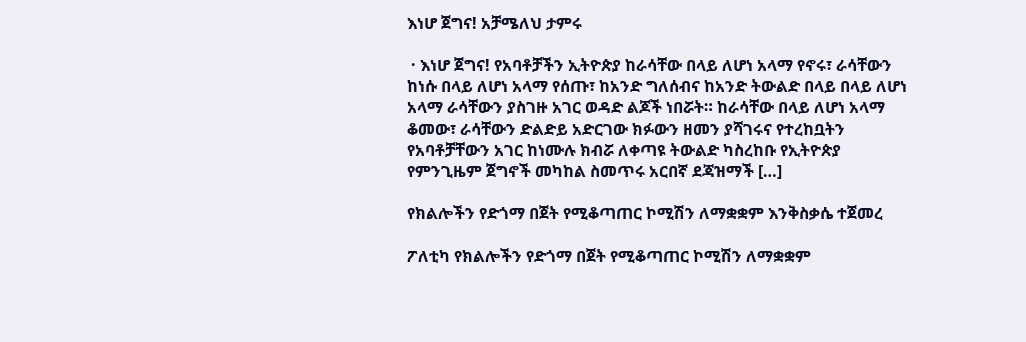እነሆ ጀግና! አቻሜለህ ታምሩ

 · እነሆ ጀግና! የአባቶቻችን ኢትዮጵያ ከራሳቸው በላይ ለሆነ አላማ የኖሩ፣ ራሳቸውን ከነሱ በላይ ለሆነ አላማ የሰጡ፣ ከአንድ ግለሰብና ከአንድ ትውልድ በላይ በላይ ለሆነ አላማ ራሳቸውን ያስገዙ አገር ወዳድ ልጆች ነበሯት። ከራሳቸው በላይ ለሆነ አላማ ቆመው፣ ራሳቸውን ድልድይ አድርገው ክፉውን ዘመን ያሻገሩና የተረከቧትን የአባቶቻቸውን አገር ከነሙሉ ክብሯ ለቀጣዩ ትውልድ ካስረከቡ የኢትዮጵያ የምንጊዜም ጀግኖች መካከል ስመጥሩ አርበኛ ደጃዝማች […]

የክልሎችን የድጎማ በጀት የሚቆጣጠር ኮሚሽን ለማቋቋም እንቅስቃሴ ተጀመረ

ፖለቲካ የክልሎችን የድጎማ በጀት የሚቆጣጠር ኮሚሽን ለማቋቋም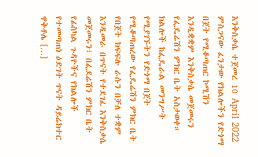እንቅስቃሴ ተጀመረ 10 April 2022 ምስጋናው ፈንታው የክልሎችን የድጎማ በጀት የሚቆጣጠር ኮሚሽን እንዲቋቋም እንቅስቃሴ መጀመሩን የፌዴሬሽን ምክር ቤት አስታወቀ።  ክልሎች ከፌዴራል መንግሥት የሚያገኙትን የድጎማ በጀት የሚቆጣጠረው የፌዴሬሽን ምክር ቤት የበጀት ክፍፍሉ ራሱን በቻለ ተቋም እንዲመራ በጥናት የተደገፈ እንቅስቃሴ መጀመሩን፣ በፌደሬሽን ምክር ቤት የፊስካል ጉዳዮችና የክልሎች የተመጣጠነ ዕድገት ጥናት ዳይሬክተር ዋቅቶሌ […]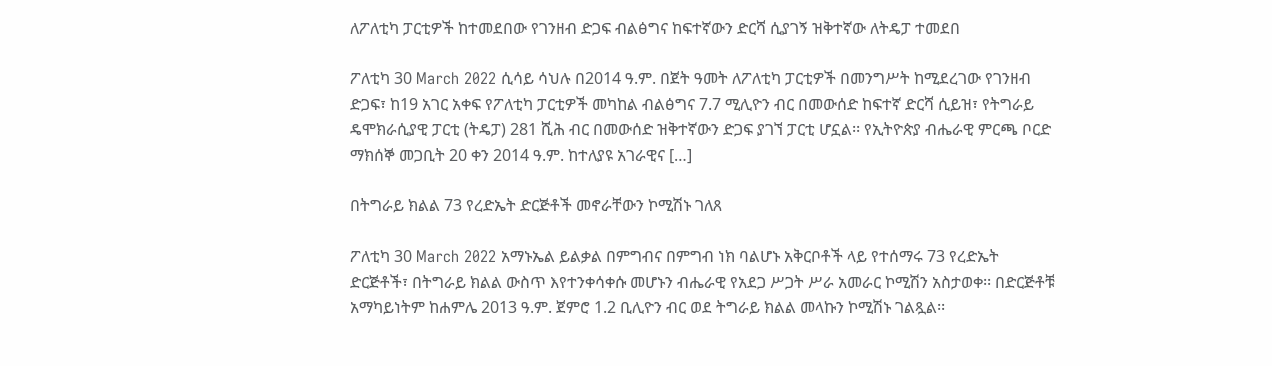ለፖለቲካ ፓርቲዎች ከተመደበው የገንዘብ ድጋፍ ብልፅግና ከፍተኛውን ድርሻ ሲያገኝ ዝቅተኛው ለትዴፓ ተመደበ

ፖለቲካ 30 March 2022 ሲሳይ ሳህሉ በ2014 ዓ.ም. በጀት ዓመት ለፖለቲካ ፓርቲዎች በመንግሥት ከሚደረገው የገንዘብ ድጋፍ፣ ከ19 አገር አቀፍ የፖለቲካ ፓርቲዎች መካከል ብልፅግና 7.7 ሚሊዮን ብር በመውሰድ ከፍተኛ ድርሻ ሲይዝ፣ የትግራይ ዴሞክራሲያዊ ፓርቲ (ትዴፓ) 281 ሺሕ ብር በመውሰድ ዝቅተኛውን ድጋፍ ያገኘ ፓርቲ ሆኗል፡፡ የኢትዮጵያ ብሔራዊ ምርጫ ቦርድ ማክሰኞ መጋቢት 20 ቀን 2014 ዓ.ም. ከተለያዩ አገራዊና […]

በትግራይ ክልል 73 የረድኤት ድርጅቶች መኖራቸውን ኮሚሽኑ ገለጸ

ፖለቲካ 30 March 2022 አማኑኤል ይልቃል በምግብና በምግብ ነክ ባልሆኑ አቅርቦቶች ላይ የተሰማሩ 73 የረድኤት  ድርጅቶች፣ በትግራይ ክልል ውስጥ እየተንቀሳቀሱ መሆኑን ብሔራዊ የአደጋ ሥጋት ሥራ አመራር ኮሚሽን አስታወቀ፡፡ በድርጅቶቹ አማካይነትም ከሐምሌ 2013 ዓ.ም. ጀምሮ 1.2 ቢሊዮን ብር ወደ ትግራይ ክልል መላኩን ኮሚሽኑ ገልጿል፡፡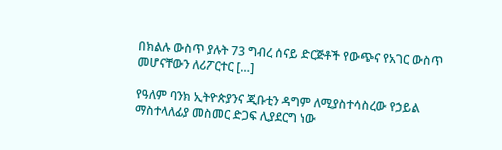በክልሉ ውስጥ ያሉት 73 ግብረ ሰናይ ድርጅቶች የውጭና የአገር ውስጥ መሆናቸውን ለሪፖርተር […]

የዓለም ባንክ ኢትዮጵያንና ጂቡቲን ዳግም ለሚያስተሳስረው የኃይል ማስተላለፊያ መስመር ድጋፍ ሊያደርግ ነው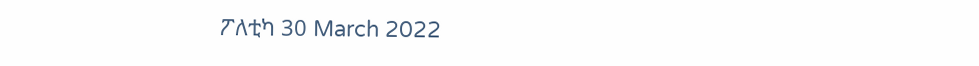ፖለቲካ 30 March 2022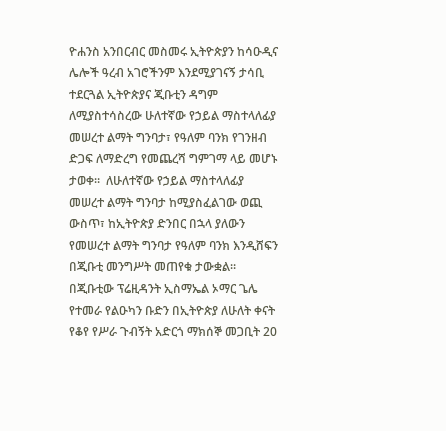ዮሐንስ አንበርብር መስመሩ ኢትዮጵያን ከሳዑዲና ሌሎች ዓረብ አገሮችንም እንደሚያገናኝ ታሳቢ ተደርጓል ኢትዮጵያና ጂቡቲን ዳግም ለሚያስተሳስረው ሁለተኛው የኃይል ማስተላለፊያ መሠረተ ልማት ግንባታ፣ የዓለም ባንክ የገንዘብ ድጋፍ ለማድረግ የመጨረሻ ግምገማ ላይ መሆኑ ታወቀ።  ለሁለተኛው የኃይል ማስተላለፊያ መሠረተ ልማት ግንባታ ከሚያስፈልገው ወጪ ውስጥ፣ ከኢትዮጵያ ድንበር በኋላ ያለውን የመሠረተ ልማት ግንባታ የዓለም ባንክ እንዲሸፍን በጂቡቲ መንግሥት መጠየቁ ታውቋል። በጂቡቲው ፕሬዚዳንት ኢስማኤል ኦማር ጌሌ የተመራ የልዑካን ቡድን በኢትዮጵያ ለሁለት ቀናት የቆየ የሥራ ጉብኝት አድርጎ ማክሰኞ መጋቢት 20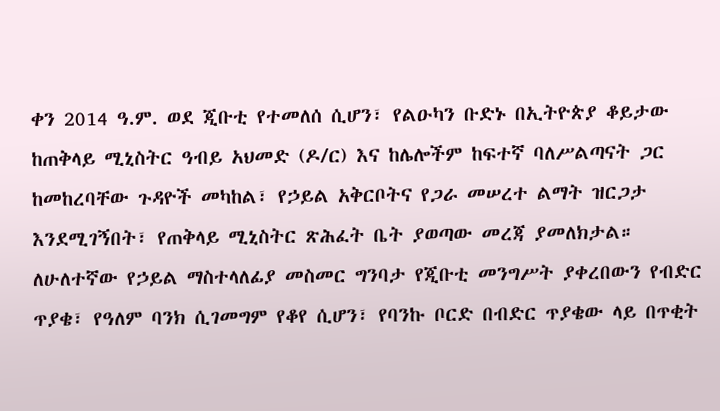ቀን 2014 ዓ.ም. ወደ ጂቡቲ የተመለሰ ሲሆን፣ የልዑካን ቡድኑ በኢትዮጵያ ቆይታው ከጠቅላይ ሚኒስትር ዓብይ አህመድ (ዶ/ር) እና ከሌሎችም ከፍተኛ ባለሥልጣናት ጋር ከመከረባቸው ጉዳዮች መካከል፣ የኃይል አቅርቦትና የጋራ መሠረተ ልማት ዝርጋታ እንደሚገኝበት፣ የጠቅላይ ሚኒስትር ጽሕፈት ቤት ያወጣው መረጃ ያመለክታል። ለሁለተኛው የኃይል ማስተላለፊያ መስመር ግንባታ የጂቡቲ መንግሥት ያቀረበውን የብድር ጥያቄ፣ የዓለም ባንክ ሲገመግም የቆየ ሲሆን፣ የባንኩ ቦርድ በብድር ጥያቄው ላይ በጥቂት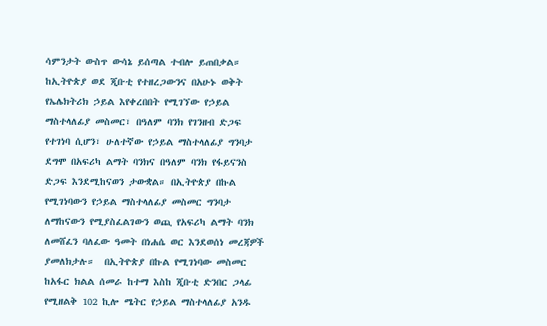ሳምንታት ውስጥ ውሳኔ ይሰጣል ተብሎ ይጠበቃል። ከኢትዮጵያ ወደ ጂቡቲ የተዘረጋውንና በአሁኑ ወቅት የኤሌክትሪክ ኃይል እየቀረበበት የሚገኘው የኃይል ማስተላለፊያ መስመር፣ በዓለም ባንክ የገንዘብ ድጋፍ የተገነባ ሲሆን፣ ሁለተኛው የኃይል ማስተላለፊያ ግንባታ ደግሞ በአፍሪካ ልማት ባንክና በዓለም ባንክ የፋይናንስ ድጋፍ እንደሚከናወን ታውቋል። በኢትዮጵያ በኩል የሚገነባውን የኃይል ማስተላለፊያ መስመር ግንባታ ለማከናውን የሚያስፈልገውን ወጪ የአፍሪካ ልማት ባንክ ለመሸፈን ባለፈው ዓመት በነሐሴ ወር እንደወሰነ መረጃዎች ያመለክታሉ።  በኢትዮጵያ በኩል የሚገነባው መስመር ከአፋር ክልል ሰመራ ከተማ እስከ ጂቡቲ ድንበር ጋላፊ የሚዘልቅ 102 ኪሎ ሜትር የኃይል ማስተላለፊያ አንዱ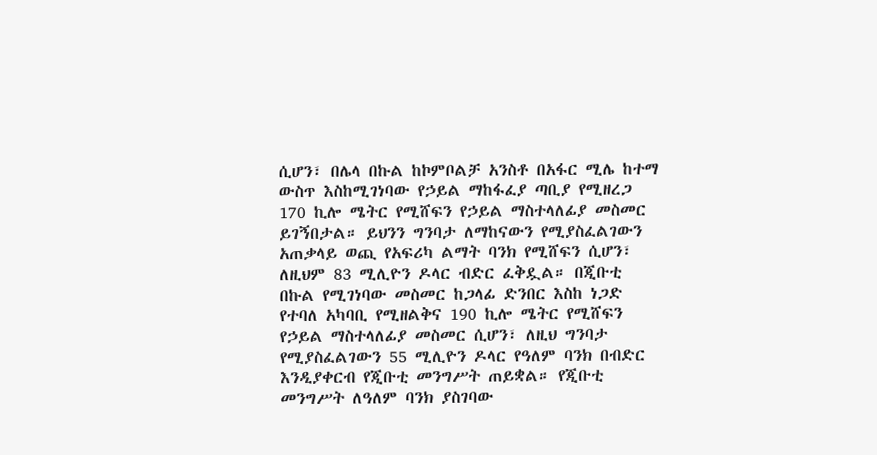ሲሆን፣ በሌላ በኩል ከኮምቦልቻ አንስቶ በአፋር ሚሌ ከተማ ውስጥ እስከሚገነባው የኃይል ማከፋፈያ ጣቢያ የሚዘረጋ 170 ኪሎ ሜትር የሚሸፍን የኃይል ማስተላለፊያ መስመር ይገኝበታል። ይህንን ግንባታ ለማከናውን የሚያስፈልገውን አጠቃላይ ወጪ የአፍሪካ ልማት ባንክ የሚሸፍን ሲሆን፣ ለዚህም 83 ሚሊዮን ዶላር ብድር ፈቅዷል። በጂቡቲ በኩል የሚገነባው መስመር ከጋላፊ ድንበር እስከ ነጋድ የተባለ አካባቢ የሚዘልቅና 190 ኪሎ ሜትር የሚሸፍን የኃይል ማስተላለፊያ መስመር ሲሆን፣ ለዚህ ግንባታ የሚያስፈልገውን 55 ሚሊዮን ዶላር የዓለም ባንክ በብድር እንዲያቀርብ የጂቡቲ መንግሥት ጠይቋል። የጂቡቲ መንግሥት ለዓለም ባንክ ያስገባው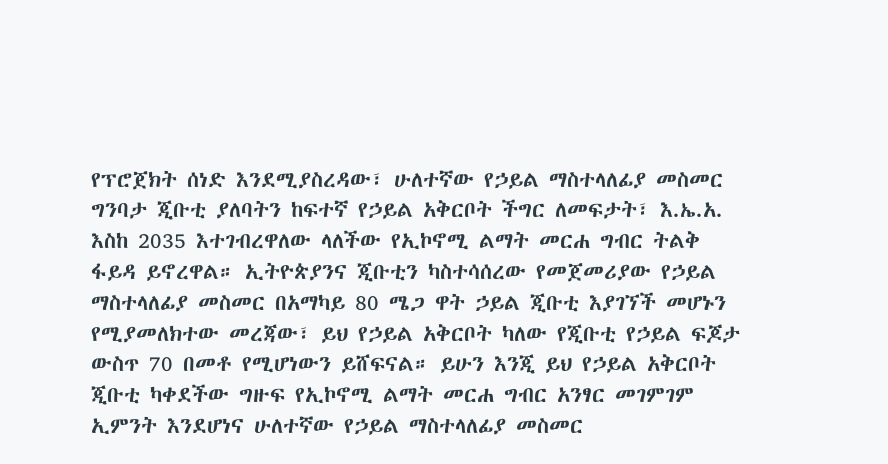የፕሮጀክት ሰነድ እንደሚያስረዳው፣ ሁለተኛው የኃይል ማስተላለፊያ መስመር ግንባታ ጂቡቲ ያለባትን ከፍተኛ የኃይል አቅርቦት ችግር ለመፍታት፣ እ.ኤ.አ. እስከ 2035 እተገብረዋለው ላለችው የኢኮኖሚ ልማት መርሐ ግብር ትልቅ ፋይዳ ይኖረዋል። ኢትዮጵያንና ጂቡቲን ካስተሳሰረው የመጀመሪያው የኃይል ማስተላለፊያ መስመር በአማካይ 80 ሜጋ ዋት ኃይል ጂቡቲ እያገኘች መሆኑን የሚያመለክተው መረጃው፣ ይህ የኃይል አቅርቦት ካለው የጂቡቲ የኃይል ፍጆታ ውስጥ 70 በመቶ የሚሆነውን ይሸፍናል። ይሁን እንጂ ይህ የኃይል አቅርቦት ጂቡቲ ካቀደችው ግዙፍ የኢኮኖሚ ልማት መርሐ ግብር አንፃር መገምገም ኢምንት እንደሆነና ሁለተኛው የኃይል ማስተላለፊያ መስመር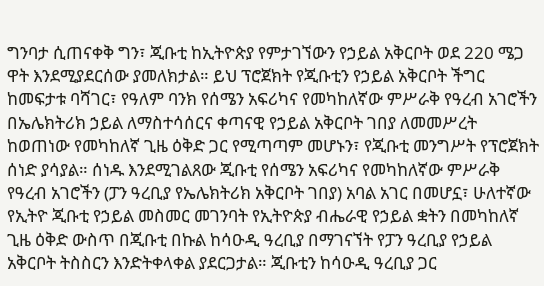ግንባታ ሲጠናቀቅ ግን፣ ጂቡቲ ከኢትዮጵያ የምታገኘውን የኃይል አቅርቦት ወደ 220 ሜጋ ዋት እንደሚያደርሰው ያመለክታል። ይህ ፕሮጀክት የጂቡቲን የኃይል አቅርቦት ችግር ከመፍታቱ ባሻገር፣ የዓለም ባንክ የሰሜን አፍሪካና የመካከለኛው ምሥራቅ የዓረብ አገሮችን በኤሌክትሪክ ኃይል ለማስተሳሰርና ቀጣናዊ የኃይል አቅርቦት ገበያ ለመመሥረት ከወጠነው የመካከለኛ ጊዜ ዕቅድ ጋር የሚጣጣም መሆኑን፣ የጂቡቲ መንግሥት የፕሮጀክት ሰነድ ያሳያል። ሰነዱ እንደሚገልጸው ጂቡቲ የሰሜን አፍሪካና የመካከለኛው ምሥራቅ የዓረብ አገሮችን (ፓን ዓረቢያ የኤሌክትሪክ አቅርቦት ገበያ) አባል አገር በመሆኗ፣ ሁለተኛው የኢትዮ ጂቡቲ የኃይል መስመር መገንባት የኢትዮጵያ ብሔራዊ የኃይል ቋትን በመካከለኛ ጊዜ ዕቅድ ውስጥ በጂቡቲ በኩል ከሳዑዲ ዓረቢያ በማገናኘት የፓን ዓረቢያ የኃይል አቅርቦት ትስስርን እንድትቀላቀል ያደርጋታል። ጂቡቲን ከሳዑዲ ዓረቢያ ጋር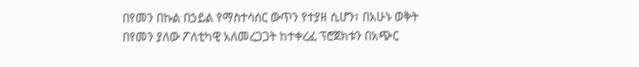በየመን በኩል በኃይል የማስተሳሰር ውጥን የተያዘ ሲሆን፣ በአሁኑ ወቅት በየመን ያለው ፖለቲካዊ አለመረጋጋት ከተቀረፈ ፕሮጀክቱን በአጭር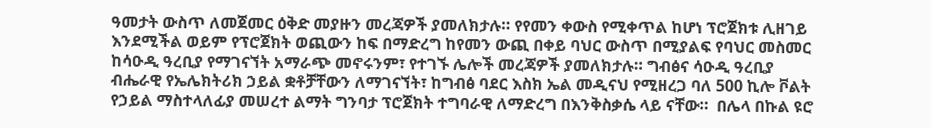ዓመታት ውስጥ ለመጀመር ዕቅድ መያዙን መረጃዎች ያመለክታሉ። የየመን ቀውስ የሚቀጥል ከሆነ ፕሮጀክቱ ሊዘገይ እንደሚችል ወይም የፕሮጀክት ወጪውን ከፍ በማድረግ ከየመን ውጪ በቀይ ባህር ውስጥ በሚያልፍ የባህር መስመር ከሳዑዲ ዓረቢያ የማገናኘት አማራጭ መኖሩንም፣ የተገኙ ሌሎች መረጃዎች ያመለክታሉ። ግብፅና ሳዑዲ ዓረቢያ ብሔራዊ የኤሌክትሪክ ኃይል ቋቶቻቸውን ለማገናኘት፣ ከግብፅ ባደር እስክ ኤል መዲናህ የሚዘረጋ ባለ 500 ኪሎ ቮልት የኃይል ማስተላለፊያ መሠረተ ልማት ግንባታ ፕሮጀክት ተግባራዊ ለማድረግ በእንቅስቃሴ ላይ ናቸው።  በሌላ በኩል ዩሮ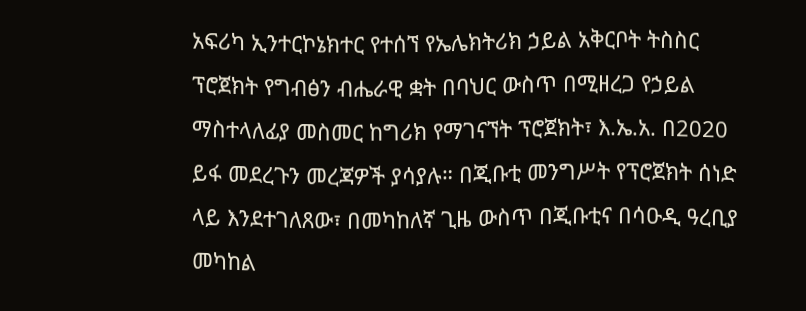አፍሪካ ኢንተርኮኔክተር የተሰኘ የኤሌክትሪክ ኃይል አቅርቦት ትስስር ፕሮጀክት የግብፅን ብሔራዊ ቋት በባህር ውስጥ በሚዘረጋ የኃይል ማስተላለፊያ መስመር ከግሪክ የማገናኘት ፕሮጀክት፣ እ.ኤ.አ. በ2020 ይፋ መደረጉን መረጃዎች ያሳያሉ። በጂቡቲ መንግሥት የፕሮጀክት ሰነድ ላይ እንደተገለጸው፣ በመካከለኛ ጊዜ ውስጥ በጂቡቲና በሳዑዲ ዓረቢያ መካከል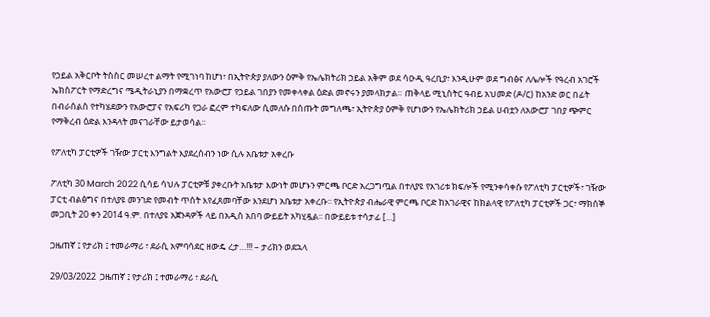የኃይል አቅርቦት ትስስር መሠረተ ልማት የሚገነባ ከሆነ፣ በኢትዮጵያ ያለውን ዕምቅ የኤሌክትሪክ ኃይል አቅም ወደ ሳዑዲ ዓረቢያ፣ እንዲሁም ወደ ግብፅና ለሌሎች የዓረብ አገሮች ኤክስፖርት የማድረግና ሜዲትራኒያን በማቋረጥ የአውሮፓ የኃይል ገበያን የመቀላቀል ዕድል መኖሩን ያመላክታል። ጠቅላይ ሚኒስትር ዓብይ አህመድ (ዶ/ር) ከአንድ ወር በፊት በብራሰልስ የተካሄደውን የአውሮፓና የአፍሪካ የጋራ ፎረም ተካፍለው ሲመለሱ በሰጡት መግለጫ፣ ኢትዮጵያ ዕምቅ የሆነውን የኤሌክትሪክ ኃይል ሀብቷን ለአውሮፓ ገበያ ጭምር የማቅረብ ዕድል እንዳላት መናገራቸው ይታወሳል።

የፖለቲካ ፓርቲዎች ገዥው ፓርቲ እንግልት እያደረሰብን ነው ሲሉ አቤቱታ አቀረቡ

ፖለቲካ 30 March 2022 ሲሳይ ሳህሉ ፓርቲዎቹ ያቀረቡት አቤቱታ እውነት መሆኑን ምርጫ ቦርድ አረጋግጧል በተለያዩ የአገሪቱ ክፍሎች የሚንቀሳቀሱ የፖለቲካ ፓርቲዎች፣ ገዥው ፓርቲ ብልፅግና በተለያዩ መንገድ የመብት ጥሰት እየፈጸመባቸው እንደሆነ አቤቱታ አቀረቡ፡፡ የኢትዮጵያ ብሔራዊ ምርጫ ቦርድ ከአገራዊና ከክልላዊ የፖለቲካ ፓርቲዎች ጋር፣ ማክሰኞ መጋቢት 20 ቀን 2014 ዓ.ም. በተለያዩ አጀንዳዎች ላይ በአዲስ አበባ ውይይት አካሂዷል፡፡ በውይይቱ ተሳታፊ […]

ጋዜጠኛ ፤ የታሪክ ፤ ተመራማሪ ፣ ደራሲ አምባሳደር ዘውዴ ረታ…!!! – ታሪክን ወደኋላ

29/03/2022  ጋዜጠኛ ፤ የታሪክ ፤ ተመራማሪ ፣ ደራሲ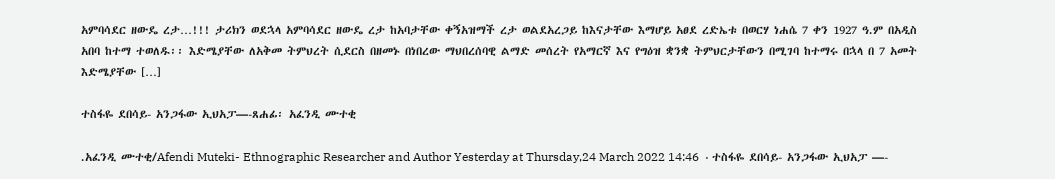አምባሳደር ዘውዴ ረታ…!!! ታሪክን ወደኋላ አምባሳደር ዘውዴ ረታ ከአባታቸው ቀኝአዝማች ረታ ወልደአረጋይ ከእናታቸው እማሆይ አፀደ ረድኤቱ በወርሃ ነሐሴ 7 ቀን 1927 ዓ.ም በአዲስ አበባ ከተማ ተወለዱ፡፡ እድሜያቸው ለአቅመ ትምህረት ሲደርስ በዘመኑ በነበረው ማህበረሰባዊ ልማድ መሰረት የአማርኛ እና የግዕዝ ቋንቋ ትምህርታቸውን በሚገባ ከተማሩ በኋላ በ 7 አመት እድሜያቸው […]

ተስፋዬ ደበሳይ- አንጋፋው ኢህአፓ—-ጸሐፊ፡ አፈንዲ ሙተቂ

.አፈንዲ ሙተቂ/Afendi Muteki- Ethnographic Researcher and Author Yesterday at Thursday,24 March 2022 14:46  · ተስፋዬ ደበሳይ- አንጋፋው ኢህአፓ —-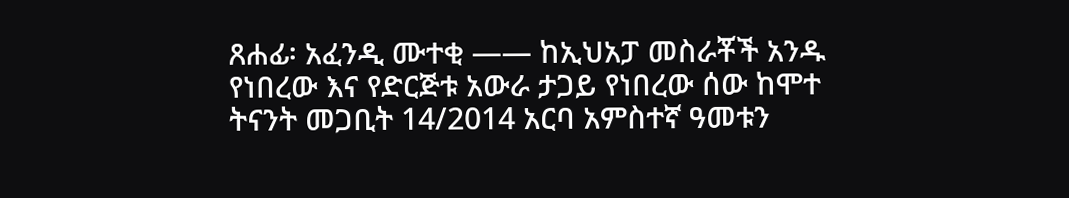ጸሐፊ፡ አፈንዲ ሙተቂ —— ከኢህአፓ መስራቾች አንዱ የነበረው እና የድርጅቱ አውራ ታጋይ የነበረው ሰው ከሞተ ትናንት መጋቢት 14/2014 አርባ አምስተኛ ዓመቱን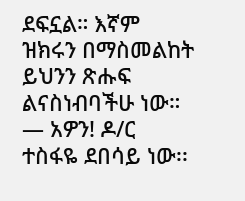ደፍኗል። እኛም ዝክሩን በማስመልከት ይህንን ጽሑፍ ልናስነብባችሁ ነው። — አዎን! ዶ/ር ተስፋዬ ደበሳይ ነው፡፡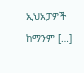ኢህአፓዎች ከማንም […]